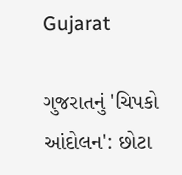Gujarat

ગુજરાતનું 'ચિપકો આંદોલન': છોટા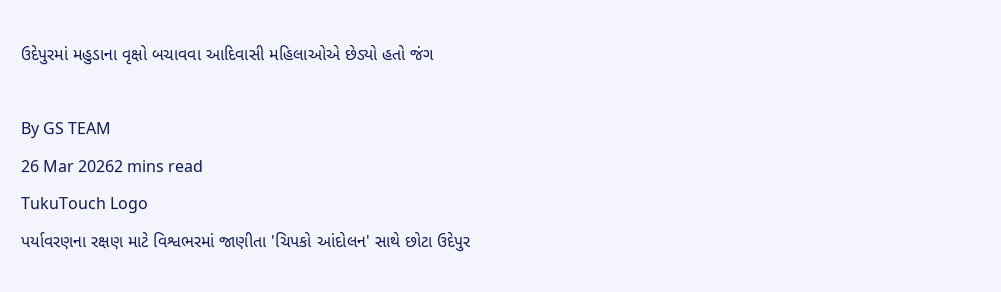ઉદેપુરમાં મહુડાના વૃક્ષો બચાવવા આદિવાસી મહિલાઓએ છેડ્યો હતો જંગ

By GS TEAM
26 Mar 20262 mins read
TukuTouch Logo
પર્યાવરણના રક્ષણ માટે વિશ્વભરમાં જાણીતા 'ચિપકો આંદોલન' સાથે છોટા ઉદેપુર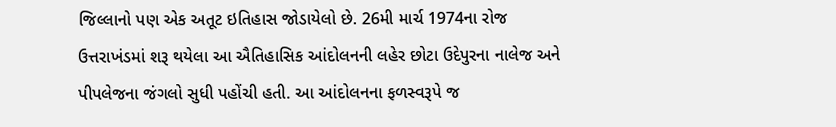જિલ્લાનો પણ એક અતૂટ ઇતિહાસ જોડાયેલો છે. 26મી માર્ચ 1974ના રોજ ઉત્તરાખંડમાં શરૂ થયેલા આ ઐતિહાસિક આંદોલનની લહેર છોટા ઉદેપુરના નાલેજ અને પીપલેજના જંગલો સુધી પહોંચી હતી. આ આંદોલનના ફળસ્વરૂપે જ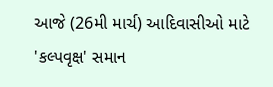આજે (26મી માર્ચ) આદિવાસીઓ માટે 'કલ્પવૃક્ષ' સમાન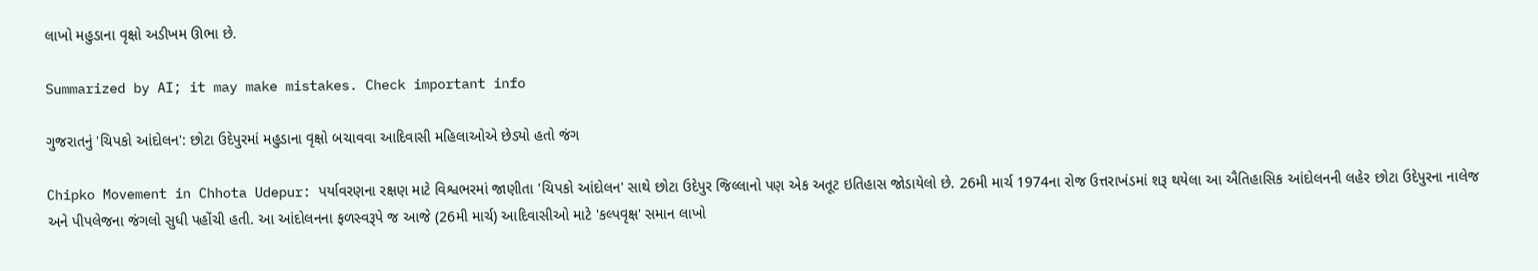લાખો મહુડાના વૃક્ષો અડીખમ ઊભા છે.

Summarized by AI; it may make mistakes. Check important info

ગુજરાતનું 'ચિપકો આંદોલન': છોટા ઉદેપુરમાં મહુડાના વૃક્ષો બચાવવા આદિવાસી મહિલાઓએ છેડ્યો હતો જંગ

Chipko Movement in Chhota Udepur: પર્યાવરણના રક્ષણ માટે વિશ્વભરમાં જાણીતા 'ચિપકો આંદોલન' સાથે છોટા ઉદેપુર જિલ્લાનો પણ એક અતૂટ ઇતિહાસ જોડાયેલો છે. 26મી માર્ચ 1974ના રોજ ઉત્તરાખંડમાં શરૂ થયેલા આ ઐતિહાસિક આંદોલનની લહેર છોટા ઉદેપુરના નાલેજ અને પીપલેજના જંગલો સુધી પહોંચી હતી. આ આંદોલનના ફળસ્વરૂપે જ આજે (26મી માર્ચ) આદિવાસીઓ માટે 'કલ્પવૃક્ષ' સમાન લાખો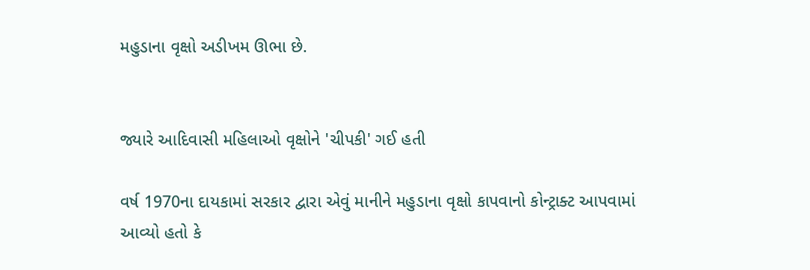મહુડાના વૃક્ષો અડીખમ ઊભા છે.


જ્યારે આદિવાસી મહિલાઓ વૃક્ષોને 'ચીપકી' ગઈ હતી

વર્ષ 1970ના દાયકામાં સરકાર દ્વારા એવું માનીને મહુડાના વૃક્ષો કાપવાનો કોન્ટ્રાક્ટ આપવામાં આવ્યો હતો કે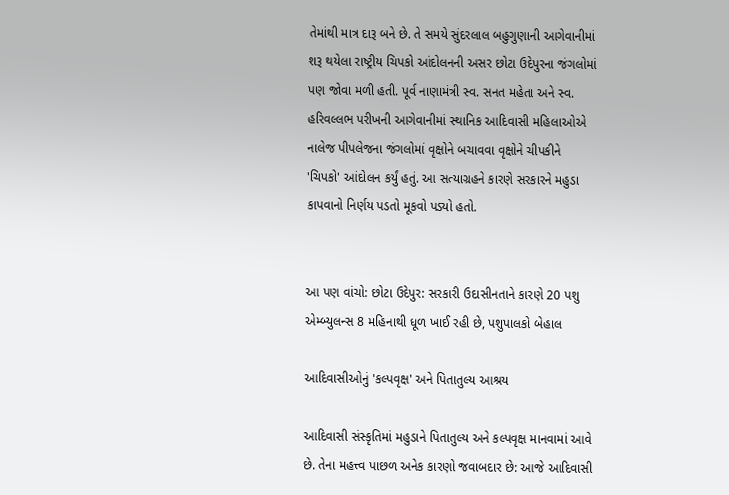તેમાંથી માત્ર દારૂ બને છે. તે સમયે સુંદરલાલ બહુગુણાની આગેવાનીમાં શરૂ થયેલા રાષ્ટ્રીય ચિપકો આંદોલનની અસર છોટા ઉદેપુરના જંગલોમાં પણ જોવા મળી હતી. પૂર્વ નાણામંત્રી સ્વ. સનત મહેતા અને સ્વ. હરિવલ્લભ પરીખની આગેવાનીમાં સ્થાનિક આદિવાસી મહિલાઓએ નાલેજ પીપલેજના જંગલોમાં વૃક્ષોને બચાવવા વૃક્ષોને ચીપકીને 'ચિપકો' આંદોલન કર્યું હતું. આ સત્યાગ્રહને કારણે સરકારને મહુડા કાપવાનો નિર્ણય પડતો મૂકવો પડ્યો હતો.


આ પણ વાંચો: છોટા ઉદેપુર: સરકારી ઉદાસીનતાને કારણે 20 પશુ એમ્બ્યુલન્સ 8 મહિનાથી ધૂળ ખાઈ રહી છે, પશુપાલકો બેહાલ

આદિવાસીઓનું 'કલ્પવૃક્ષ' અને પિતાતુલ્ય આશ્રય

આદિવાસી સંસ્કૃતિમાં મહુડાને પિતાતુલ્ય અને કલ્પવૃક્ષ માનવામાં આવે છે. તેના મહત્ત્વ પાછળ અનેક કારણો જવાબદાર છે: આજે આદિવાસી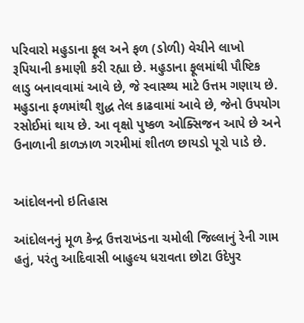પરિવારો મહુડાના ફૂલ અને ફળ (ડોળી) વેચીને લાખો રૂપિયાની કમાણી કરી રહ્યા છે. મહુડાના ફૂલમાંથી પૌષ્ટિક લાડુ બનાવવામાં આવે છે, જે સ્વાસ્થ્ય માટે ઉત્તમ ગણાય છે. મહુડાના ફળમાંથી શુદ્ધ તેલ કાઢવામાં આવે છે, જેનો ઉપયોગ રસોઈમાં થાય છે. આ વૃક્ષો પુષ્કળ ઓક્સિજન આપે છે અને ઉનાળાની કાળઝાળ ગરમીમાં શીતળ છાયડો પૂરો પાડે છે.


આંદોલનનો ઇતિહાસ

આંદોલનનું મૂળ કેન્દ્ર ઉત્તરાખંડના ચમોલી જિલ્લાનું રેની ગામ હતું, પરંતુ આદિવાસી બાહુલ્ય ધરાવતા છોટા ઉદેપુર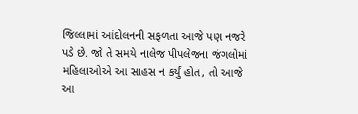જિલ્લામાં આંદોલનની સફળતા આજે પણ નજરે પડે છે. જો તે સમયે નાલેજ પીપલેજના જંગલોમાં મહિલાઓએ આ સાહસ ન કર્યું હોત, તો આજે આ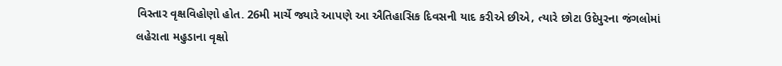વિસ્તાર વૃક્ષવિહોણો હોત. 26મી માર્ચે જ્યારે આપણે આ ઐતિહાસિક દિવસની યાદ કરીએ છીએ, ત્યારે છોટા ઉદેપુરના જંગલોમાં લહેરાતા મહુડાના વૃક્ષો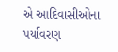એ આદિવાસીઓના પર્યાવરણ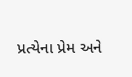પ્રત્યેના પ્રેમ અને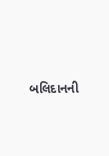બલિદાનની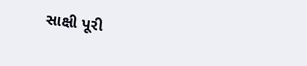સાક્ષી પૂરી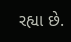રહ્યા છે.